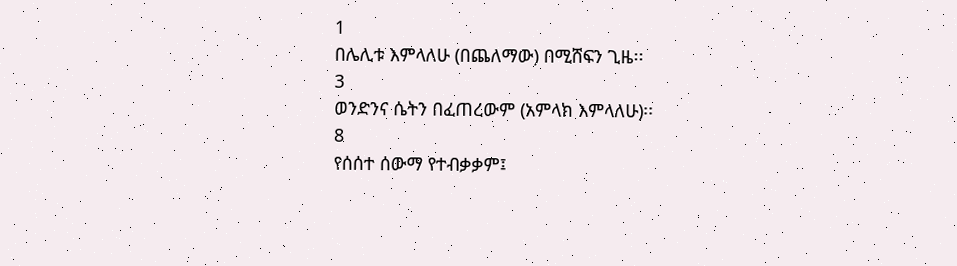1
በሌሊቱ እምላለሁ (በጨለማው) በሚሸፍን ጊዜ፡፡
3
ወንድንና ሴትን በፈጠረውም (አምላክ እምላለሁ)፡፡
8
የሰሰተ ሰውማ የተብቃቃም፤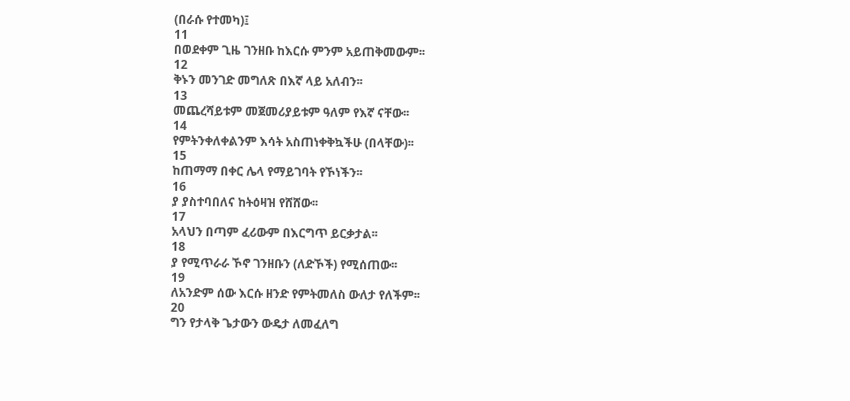(በራሱ የተመካ)፤
11
በወደቀም ጊዜ ገንዘቡ ከእርሱ ምንም አይጠቅመውም፡፡
12
ቅኑን መንገድ መግለጽ በእኛ ላይ አለብን፡፡
13
መጨረሻይቱም መጀመሪያይቱም ዓለም የእኛ ናቸው፡፡
14
የምትንቀለቀልንም እሳት አስጠነቀቅኳችሁ (በላቸው)፡፡
15
ከጠማማ በቀር ሌላ የማይገባት የኾነችን፡፡
16
ያ ያስተባበለና ከትዕዛዝ የሸሸው፡፡
17
አላህን በጣም ፈሪውም በእርግጥ ይርቃታል፡፡
18
ያ የሚጥራራ ኾኖ ገንዘቡን (ለድኾች) የሚሰጠው፡፡
19
ለአንድም ሰው እርሱ ዘንድ የምትመለስ ውለታ የለችም፡፡
20
ግን የታላቅ ጌታውን ውዴታ ለመፈለግ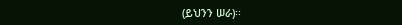(ይህንን ሠራ)፡፡